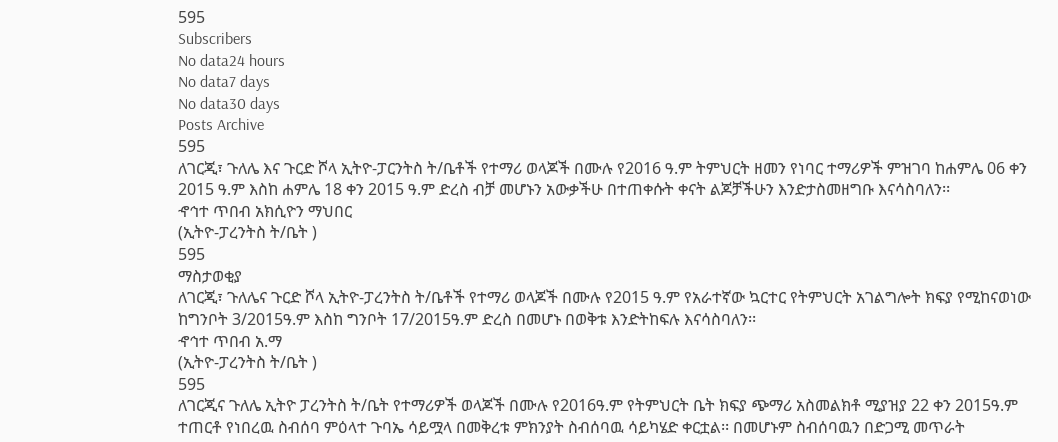595
Subscribers
No data24 hours
No data7 days
No data30 days
Posts Archive
595
ለገርጂ፣ ጉለሌ እና ጉርድ ሾላ ኢትዮ-ፓርንትስ ት/ቤቶች የተማሪ ወላጆች በሙሉ የ2016 ዓ.ም ትምህርት ዘመን የነባር ተማሪዎች ምዝገባ ከሐምሌ 06 ቀን 2015 ዓ.ም እስከ ሐምሌ 18 ቀን 2015 ዓ.ም ድረስ ብቻ መሆኑን አውቃችሁ በተጠቀሱት ቀናት ልጆቻችሁን እንድታስመዘግቡ እናሳስባለን፡፡
ኆኅተ ጥበብ አክሲዮን ማህበር
(ኢትዮ-ፓረንትስ ት/ቤት )
595
ማስታወቂያ
ለገርጂ፣ ጉለሌና ጉርድ ሾላ ኢትዮ-ፓረንትስ ት/ቤቶች የተማሪ ወላጆች በሙሉ የ2015 ዓ.ም የአራተኛው ኳርተር የትምህርት አገልግሎት ክፍያ የሚከናወነው ከግንቦት 3/2015ዓ.ም እስከ ግንቦት 17/2015ዓ.ም ድረስ በመሆኑ በወቅቱ እንድትከፍሉ እናሳስባለን፡፡
ኆኅተ ጥበብ አ.ማ
(ኢትዮ-ፓረንትስ ት/ቤት )
595
ለገርጂና ጉለሌ ኢትዮ ፓረንትስ ት/ቤት የተማሪዎች ወላጆች በሙሉ የ2016ዓ.ም የትምህርት ቤት ክፍያ ጭማሪ አስመልክቶ ሚያዝያ 22 ቀን 2015ዓ.ም ተጠርቶ የነበረዉ ስብሰባ ምዕላተ ጉባኤ ሳይሟላ በመቅረቱ ምክንያት ስብሰባዉ ሳይካሄድ ቀርቷል፡፡ በመሆኑም ስብሰባዉን በድጋሚ መጥራት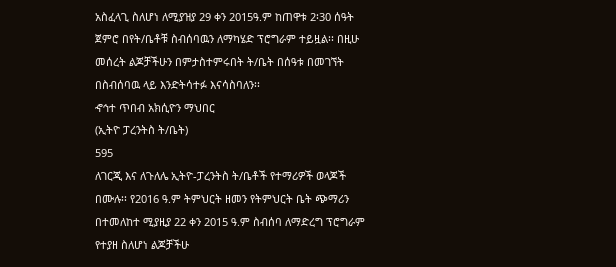አስፈላጊ ስለሆነ ለሚያዝያ 29 ቀን 2015ዓ.ም ከጠዋቱ 2፡30 ሰዓት ጀምሮ በየት/ቤቶቹ ስብሰባዉን ለማካሄድ ፕሮግራም ተይዟል፡፡ በዚሁ መሰረት ልጆቻችሁን በምታስተምሩበት ት/ቤት በሰዓቱ በመገኘት በስብሰባዉ ላይ እንድትሳተፉ እናሳስባለን፡፡
ኆኅተ ጥበብ አክሲዮን ማህበር
(ኢትዮ ፓረንትስ ት/ቤት)
595
ለገርጂ እና ለጉለሌ ኢትዮ-ፓረንትስ ት/ቤቶች የተማሪዎች ወላጆች በሙሉ፡፡ የ2016 ዓ.ም ትምህርት ዘመን የትምህርት ቤት ጭማሪን በተመለከተ ሚያዚያ 22 ቀን 2015 ዓ.ም ስብሰባ ለማድረግ ፕሮግራም የተያዘ ስለሆነ ልጆቻችሁ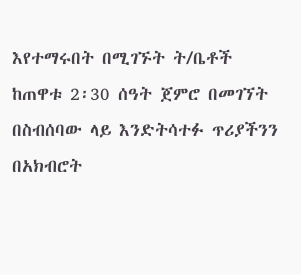እየተማሩበት በሚገኙት ት/ቤቶች ከጠዋቱ 2፡30 ሰዓት ጀምሮ በመገኘት በስብሰባው ላይ እንድትሳተፉ ጥሪያችንን በአክብሮት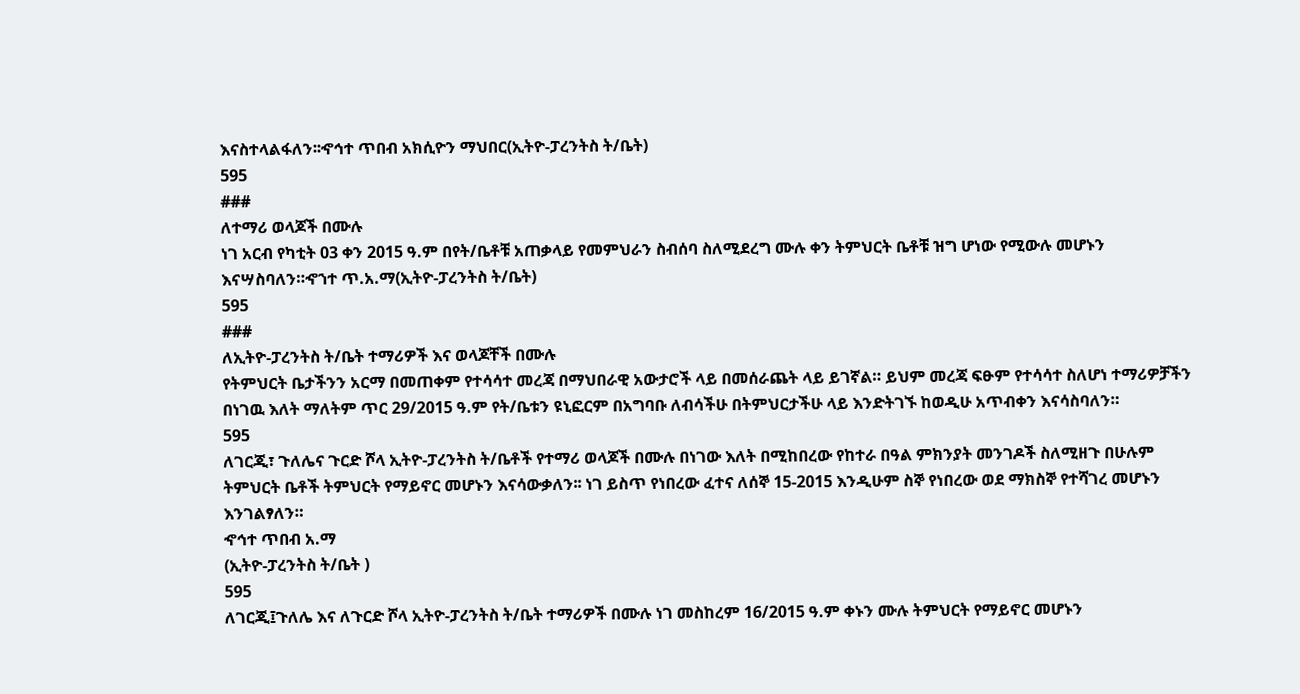እናስተላልፋለን፡፡ኆኅተ ጥበብ አክሲዮን ማህበር(ኢትዮ-ፓረንትስ ት/ቤት)
595
###
ለተማሪ ወላጆች በሙሉ
ነገ አርብ የካቲት 03 ቀን 2015 ዓ.ም በየት/ቤቶቹ አጠቃላይ የመምህራን ስብሰባ ስለሚደረግ ሙሉ ቀን ትምህርት ቤቶቹ ዝግ ሆነው የሚውሉ መሆኑን እናሣስባለን።ኆኀተ ጥ.አ.ማ(ኢትዮ-ፓረንትስ ት/ቤት)
595
###
ለኢትዮ-ፓረንትስ ት/ቤት ተማሪዎች እና ወላጆቸች በሙሉ
የትምህርት ቤታችንን አርማ በመጠቀም የተሳሳተ መረጃ በማህበራዊ አውታሮች ላይ በመሰራጨት ላይ ይገኛል። ይህም መረጃ ፍፁም የተሳሳተ ስለሆነ ተማሪዎቻችን በነገዉ እለት ማለትም ጥር 29/2015 ዓ.ም የት/ቤቱን ዩኒፎርም በአግባቡ ለብሳችሁ በትምህርታችሁ ላይ እንድትገኙ ከወዲሁ አጥብቀን እናሳስባለን።
595
ለገርጂ፣ ጉለሌና ጉርድ ሾላ ኢትዮ-ፓረንትስ ት/ቤቶች የተማሪ ወላጆች በሙሉ በነገው እለት በሚከበረው የከተራ በዓል ምክንያት መንገዶች ስለሚዘጉ በሁሉም ትምህርት ቤቶች ትምህርት የማይኖር መሆኑን እናሳውቃለን፡፡ ነገ ይስጥ የነበረው ፈተና ለሰኞ 15-2015 እንዲሁም ስኞ የነበረው ወደ ማክስኞ የተሻገረ መሆኑን እንገልፃለን።
ኆኅተ ጥበብ አ.ማ
(ኢትዮ-ፓረንትስ ት/ቤት )
595
ለገርጂ፤ጉለሌ እና ለጉርድ ሾላ ኢትዮ-ፓረንትስ ት/ቤት ተማሪዎች በሙሉ ነገ መስከረም 16/2015 ዓ.ም ቀኑን ሙሉ ትምህርት የማይኖር መሆኑን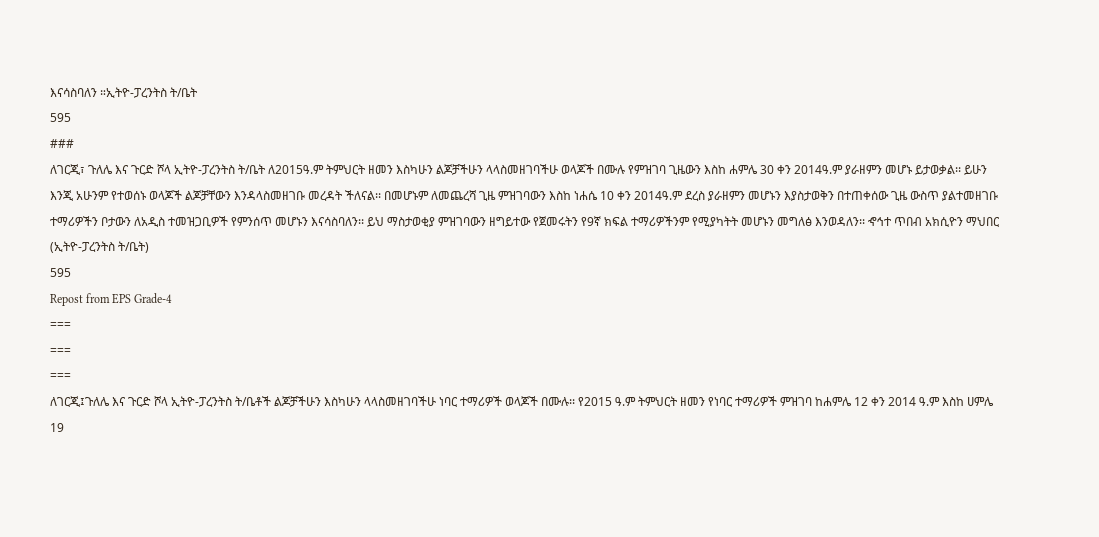እናሳስባለን ።ኢትዮ-ፓረንትስ ት/ቤት
595
###
ለገርጂ፣ ጉለሌ እና ጉርድ ሾላ ኢትዮ-ፓረንትስ ት/ቤት ለ2015ዓ.ም ትምህርት ዘመን እስካሁን ልጆቻችሁን ላላስመዘገባችሁ ወላጆች በሙሉ የምዝገባ ጊዜውን እስከ ሐምሌ 30 ቀን 2014ዓ.ም ያራዘምን መሆኑ ይታወቃል፡፡ ይሁን እንጂ አሁንም የተወሰኑ ወላጆች ልጆቻቸውን እንዳላስመዘገቡ መረዳት ችለናል፡፡ በመሆኑም ለመጨረሻ ጊዜ ምዝገባውን እስከ ነሐሴ 10 ቀን 2014ዓ.ም ደረስ ያራዘምን መሆኑን እያስታወቅን በተጠቀሰው ጊዜ ውስጥ ያልተመዘገቡ ተማሪዎችን ቦታውን ለአዲስ ተመዝጋቢዎች የምንሰጥ መሆኑን እናሳስባለን፡፡ ይህ ማስታወቂያ ምዝገባውን ዘግይተው የጀመሩትን የ9ኛ ክፍል ተማሪዎችንም የሚያካትት መሆኑን መግለፅ እንወዳለን፡፡ ኆኅተ ጥበብ አክሲዮን ማህበር (ኢትዮ-ፓረንትስ ት/ቤት)
595
Repost from EPS Grade-4
===
===
===
ለገርጂ፤ጉለሌ እና ጉርድ ሾላ ኢትዮ-ፓረንትስ ት/ቤቶች ልጆቻችሁን እስካሁን ላላስመዘገባችሁ ነባር ተማሪዎች ወላጆች በሙሉ፡፡ የ2015 ዓ.ም ትምህርት ዘመን የነባር ተማሪዎች ምዝገባ ከሐምሌ 12 ቀን 2014 ዓ.ም እስከ ሀምሌ 19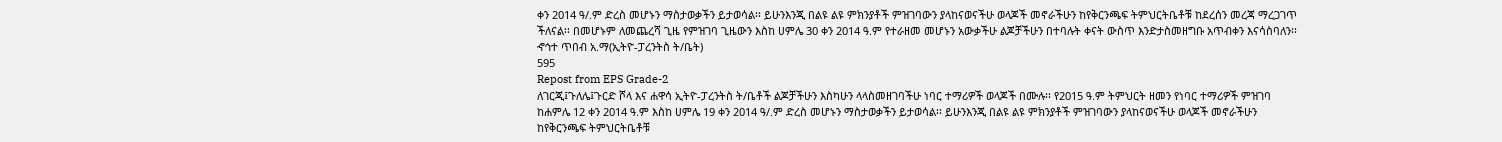ቀን 2014 ዓ/.ም ድረስ መሆኑን ማስታወቃችን ይታወሳል፡፡ ይሁንእንጂ በልዩ ልዩ ምክንያቶች ምዝገባውን ያላከናወናችሁ ወላጆች መኖራችሁን ከየቅርንጫፍ ትምህርትቤቶቹ ከደረሰን መረጃ ማረጋገጥ ችለናል፡፡ በመሆኑም ለመጨረሻ ጊዜ የምዝገባ ጊዜውን እስከ ሀምሌ 30 ቀን 2014 ዓ.ም የተራዘመ መሆኑን አውቃችሁ ልጆቻችሁን በተባሉት ቀናት ውስጥ እንድታስመዘግቡ አጥብቀን እናሳስባለን፡፡ ኆኅተ ጥበብ አ.ማ(ኢትዮ-ፓረንትስ ት/ቤት)
595
Repost from EPS Grade-2
ለገርጂ፤ጉለሌ፤ጉርድ ሾላ እና ሐዋሳ ኢትዮ-ፓረንትስ ት/ቤቶች ልጆቻችሁን እስካሁን ላላስመዘገባችሁ ነባር ተማሪዎች ወላጆች በሙሉ፡፡ የ2015 ዓ.ም ትምህርት ዘመን የነባር ተማሪዎች ምዝገባ ከሐምሌ 12 ቀን 2014 ዓ.ም እስከ ሀምሌ 19 ቀን 2014 ዓ/.ም ድረስ መሆኑን ማስታወቃችን ይታወሳል፡፡ ይሁንእንጂ በልዩ ልዩ ምክንያቶች ምዝገባውን ያላከናወናችሁ ወላጆች መኖራችሁን ከየቅርንጫፍ ትምህርትቤቶቹ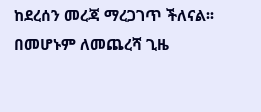ከደረሰን መረጃ ማረጋገጥ ችለናል፡፡ በመሆኑም ለመጨረሻ ጊዜ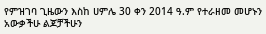የምዝገባ ጊዜውን እስከ ሀምሌ 30 ቀን 2014 ዓ.ም የተራዘመ መሆኑን አውቃችሁ ልጆቻችሁን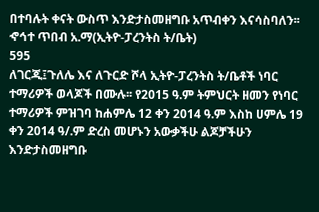በተባሉት ቀናት ውስጥ እንድታስመዘግቡ አጥብቀን እናሳስባለን፡፡ ኆኅተ ጥበብ አ.ማ(ኢትዮ-ፓረንትስ ት/ቤት)
595
ለገርጂ፤ጉለሌ እና ለጉርድ ሾላ ኢትዮ-ፓረንትስ ት/ቤቶች ነባር ተማሪዎች ወላጆች በሙሉ፡፡ የ2015 ዓ.ም ትምህርት ዘመን የነባር ተማሪዎች ምዝገባ ከሐምሌ 12 ቀን 2014 ዓ.ም እስከ ሀምሌ 19 ቀን 2014 ዓ/.ም ድረስ መሆኑን አውቃችሁ ልጆቻችሁን እንድታስመዘግቡ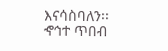እናሳስባለን፡፡ ኆኅተ ጥበብ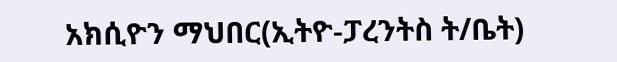አክሲዮን ማህበር(ኢትዮ-ፓረንትስ ት/ቤት)